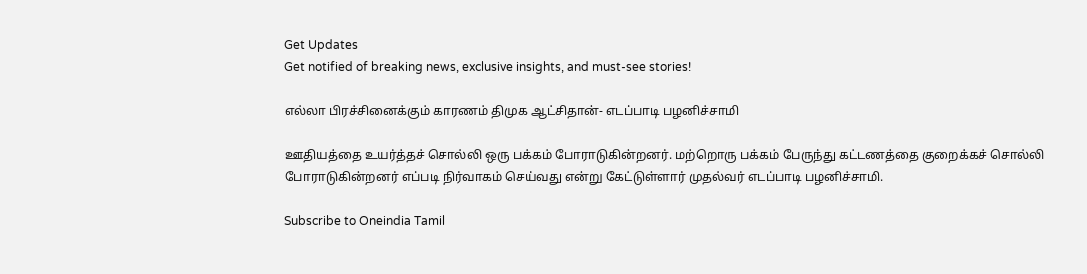Get Updates
Get notified of breaking news, exclusive insights, and must-see stories!

எல்லா பிரச்சினைக்கும் காரணம் திமுக ஆட்சிதான்- எடப்பாடி பழனிச்சாமி

ஊதியத்தை உயர்த்தச் சொல்லி ஒரு பக்கம் போராடுகின்றனர். மற்றொரு பக்கம் பேருந்து கட்டணத்தை குறைக்கச் சொல்லி போராடுகின்றனர் எப்படி நிர்வாகம் செய்வது என்று கேட்டுள்ளார் முதல்வர் எடப்பாடி பழனிச்சாமி.

Subscribe to Oneindia Tamil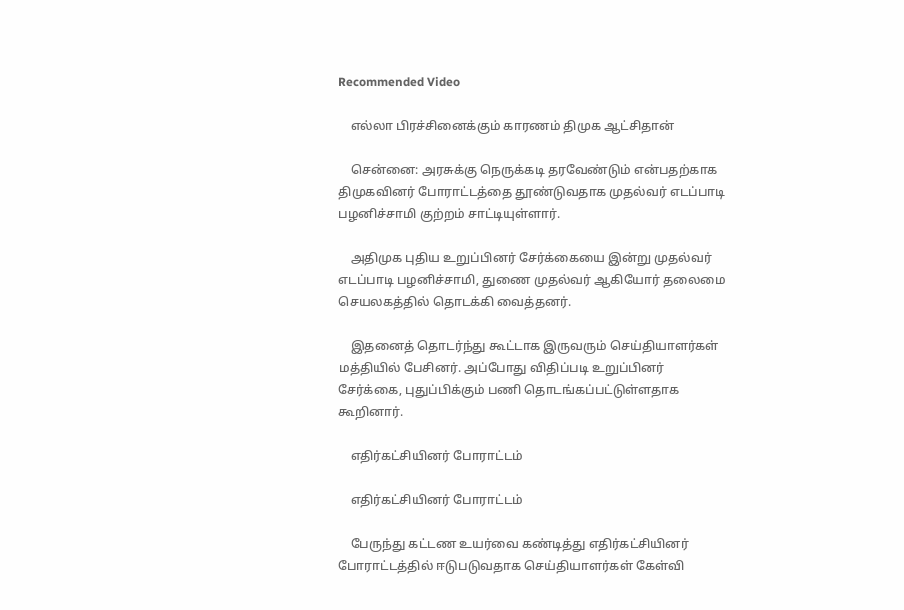Recommended Video

    எல்லா பிரச்சினைக்கும் காரணம் திமுக ஆட்சிதான்

    சென்னை: அரசுக்கு நெருக்கடி தரவேண்டும் என்பதற்காக திமுகவினர் போராட்டத்தை தூண்டுவதாக முதல்வர் எடப்பாடி பழனிச்சாமி குற்றம் சாட்டியுள்ளார்.

    அதிமுக புதிய உறுப்பினர் சேர்க்கையை இன்று முதல்வர் எடப்பாடி பழனிச்சாமி, துணை முதல்வர் ஆகியோர் தலைமை செயலகத்தில் தொடக்கி வைத்தனர்.

    இதனைத் தொடர்ந்து கூட்டாக இருவரும் செய்தியாளர்கள் மத்தியில் பேசினர். அப்போது விதிப்படி உறுப்பினர் சேர்க்கை, புதுப்பிக்கும் பணி தொடங்கப்பட்டுள்ளதாக கூறினார்.

    எதிர்கட்சியினர் போராட்டம்

    எதிர்கட்சியினர் போராட்டம்

    பேருந்து கட்டண உயர்வை கண்டித்து எதிர்கட்சியினர் போராட்டத்தில் ஈடுபடுவதாக செய்தியாளர்கள் கேள்வி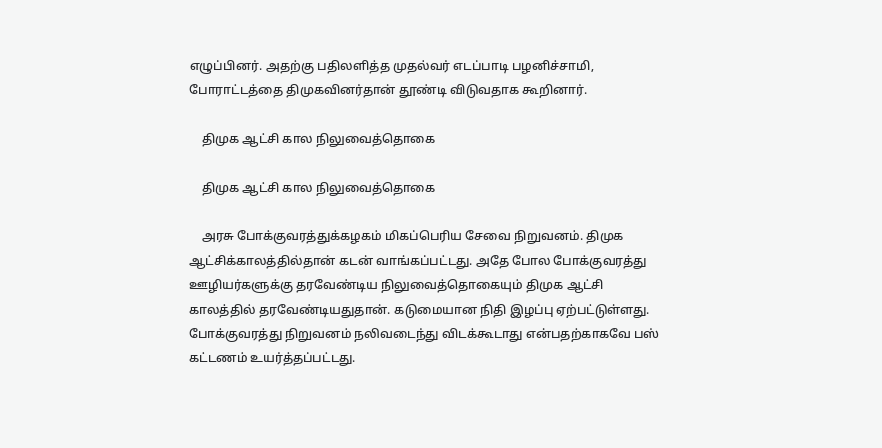எழுப்பினர். அதற்கு பதிலளித்த முதல்வர் எடப்பாடி பழனிச்சாமி, போராட்டத்தை திமுகவினர்தான் தூண்டி விடுவதாக கூறினார்.

    திமுக ஆட்சி கால நிலுவைத்தொகை

    திமுக ஆட்சி கால நிலுவைத்தொகை

    அரசு போக்குவரத்துக்கழகம் மிகப்பெரிய சேவை நிறுவனம். திமுக ஆட்சிக்காலத்தில்தான் கடன் வாங்கப்பட்டது. அதே போல போக்குவரத்து ஊழியர்களுக்கு தரவேண்டிய நிலுவைத்தொகையும் திமுக ஆட்சி காலத்தில் தரவேண்டியதுதான். கடுமையான நிதி இழப்பு ஏற்பட்டுள்ளது. போக்குவரத்து நிறுவனம் நலிவடைந்து விடக்கூடாது என்பதற்காகவே பஸ் கட்டணம் உயர்த்தப்பட்டது.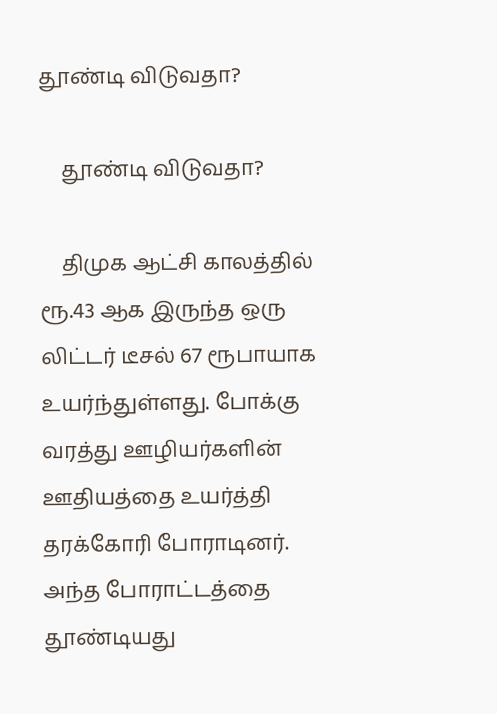தூண்டி விடுவதா?

    தூண்டி விடுவதா?

    திமுக ஆட்சி காலத்தில் ரூ.43 ஆக இருந்த ஒரு லிட்டர் டீசல் 67 ரூபாயாக உயர்ந்துள்ளது. போக்கு வரத்து ஊழியர்களின் ஊதியத்தை உயர்த்தி தரக்கோரி போராடினர். அந்த போராட்டத்தை தூண்டியது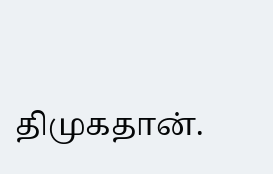திமுகதான்.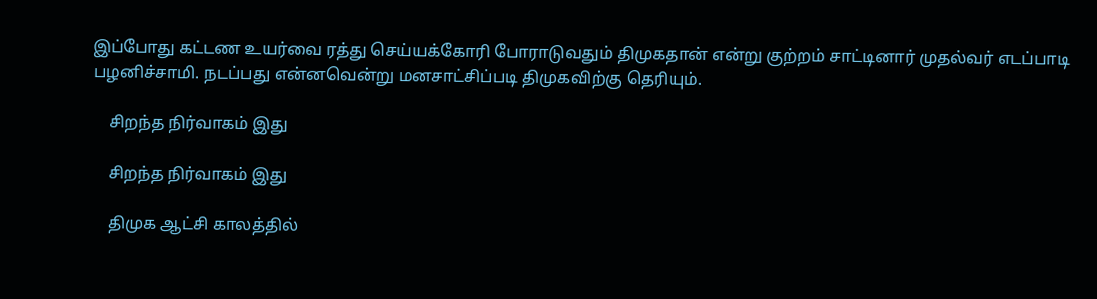இப்போது கட்டண உயர்வை ரத்து செய்யக்கோரி போராடுவதும் திமுகதான் என்று குற்றம் சாட்டினார் முதல்வர் எடப்பாடி பழனிச்சாமி. நடப்பது என்னவென்று மனசாட்சிப்படி திமுகவிற்கு தெரியும்.

    சிறந்த நிர்வாகம் இது

    சிறந்த நிர்வாகம் இது

    திமுக ஆட்சி காலத்தில்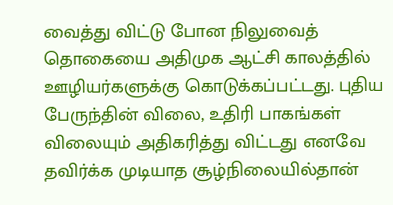வைத்து விட்டு போன நிலுவைத் தொகையை அதிமுக ஆட்சி காலத்தில் ஊழியர்களுக்கு கொடுக்கப்பட்டது. புதிய பேருந்தின் விலை, உதிரி பாகங்கள் விலையும் அதிகரித்து விட்டது எனவே தவிர்க்க முடியாத சூழ்நிலையில்தான்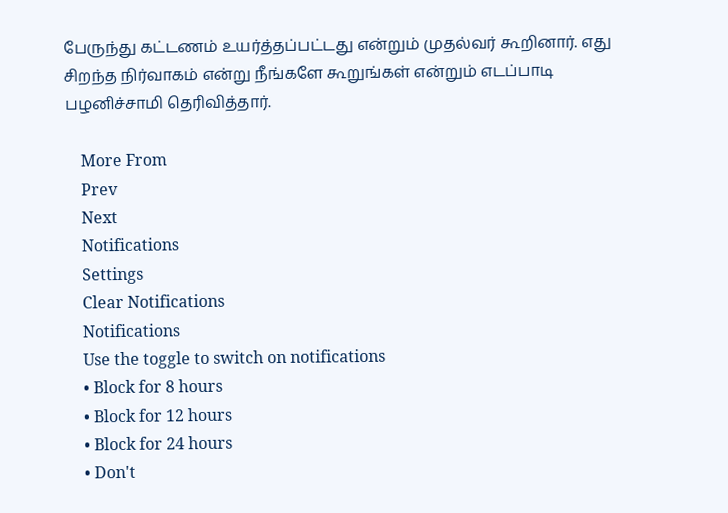பேருந்து கட்டணம் உயர்த்தப்பட்டது என்றும் முதல்வர் கூறினார். எது சிறந்த நிர்வாகம் என்று நீங்களே கூறுங்கள் என்றும் எடப்பாடி பழனிச்சாமி தெரிவித்தார்.

    More From
    Prev
    Next
    Notifications
    Settings
    Clear Notifications
    Notifications
    Use the toggle to switch on notifications
    • Block for 8 hours
    • Block for 12 hours
    • Block for 24 hours
    • Don't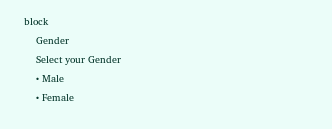block
    Gender
    Select your Gender
    • Male
    • Female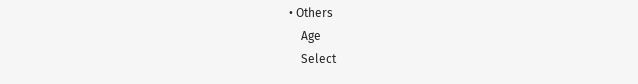• Others
    Age
    Select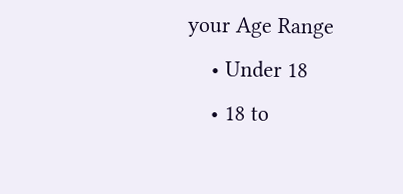your Age Range
    • Under 18
    • 18 to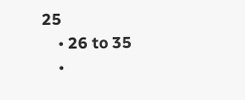25
    • 26 to 35
    •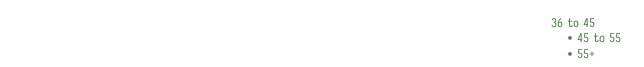36 to 45
    • 45 to 55
    • 55+